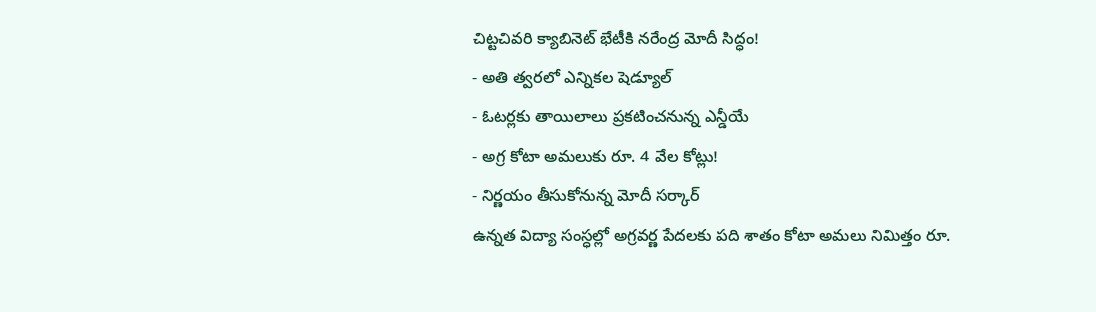చిట్టచివరి క్యాబినెట్ భేటీకి నరేంద్ర మోదీ సిద్ధం!
- అతి త్వరలో ఎన్నికల షెడ్యూల్
- ఓటర్లకు తాయిలాలు ప్రకటించనున్న ఎన్డీయే
- అగ్ర కోటా అమలుకు రూ. 4 వేల కోట్లు!
- నిర్ణయం తీసుకోనున్న మోదీ సర్కార్
ఉన్నత విద్యా సంస్ధల్లో అగ్రవర్ణ పేదలకు పది శాతం కోటా అమలు నిమిత్తం రూ.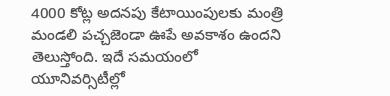4000 కోట్ల అదనపు కేటాయింపులకు మంత్రి మండలి పచ్చజెండా ఊపే అవకాశం ఉందని తెలుస్తోంది. ఇదే సమయంలో యూనివర్సిటీల్లో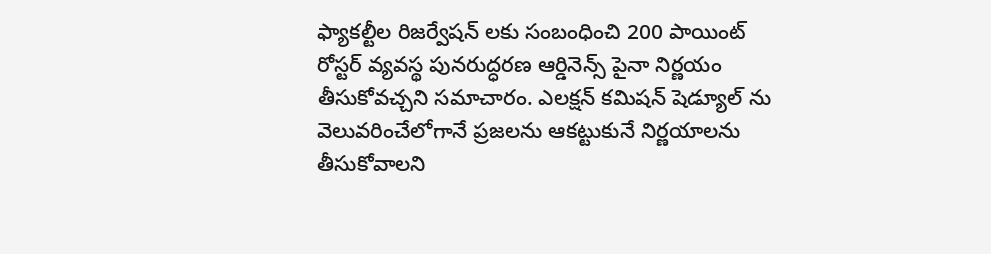ఫ్యాకల్టీల రిజర్వేషన్ లకు సంబంధించి 200 పాయింట్ రోస్టర్ వ్యవస్థ పునరుద్ధరణ ఆర్డినెన్స్ పైనా నిర్ణయం తీసుకోవచ్చని సమాచారం. ఎలక్షన్ కమిషన్ షెడ్యూల్ ను వెలువరించేలోగానే ప్రజలను ఆకట్టుకునే నిర్ణయాలను తీసుకోవాలని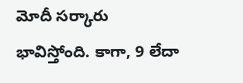మోదీ సర్కారు భావిస్తోంది. కాగా, 9 లేదా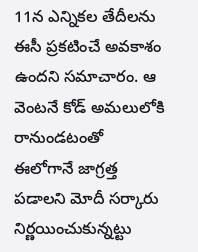11న ఎన్నికల తేదీలను ఈసీ ప్రకటించే అవకాశం ఉందని సమాచారం. ఆ వెంటనే కోడ్ అమలులోకి రానుండటంతో ఈలోగానే జాగ్రత్త పడాలని మోదీ సర్కారు నిర్ణయించుకున్నట్టు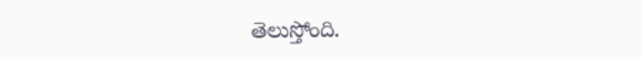తెలుస్తోంది.